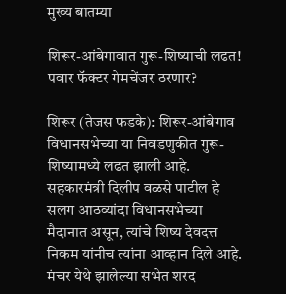मुख्य बातम्या

शिरूर-आंबेगावात गुरू-शिष्याची लढत! पवार फॅक्टर गेमचेंजर ठरणार?

शिरूर (तेजस फडके): शिरूर-आंबेगाव विधानसभेच्या या निवडणुकीत गुरू-शिष्यामध्ये लढत झाली आहे. सहकारमंत्री दिलीप वळसे पाटील हे सलग आठव्यांदा विधानसभेच्या मैदानात असून, त्यांचे शिष्य देवदत्त निकम यांनीच त्यांना आव्हान दिले आहे. मंचर येथे झालेल्या सभेत शरद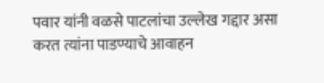पवार यांनी वळसे पाटलांचा उल्लेख गद्दार असा करत त्यांना पाडण्याचे आवाहन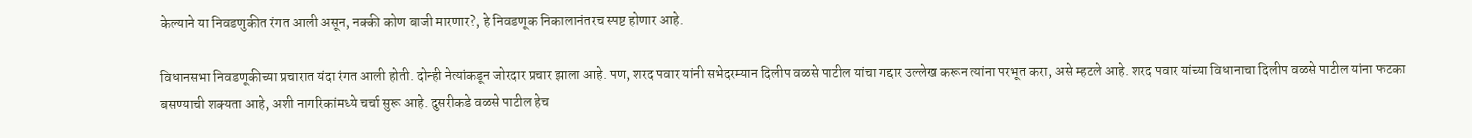केल्याने या निवडणुकीत रंगत आली असून, नक्की कोण बाजी मारणार?, हे निवडणूक निकालानंतरच स्पष्ट होणार आहे.

विधानसभा निवडणूकीच्या प्रचारात यंदा रंगत आली होती. दोन्ही नेत्यांकडून जोरदार प्रचार झाला आहे. पण, शरद पवार यांनी सभेदरम्यान दिलीप वळसे पाटील यांचा गद्दार उल्लेख करून त्यांना परभूत करा, असे म्हटले आहे. शरद पवार यांच्या विधानाचा दिलीप वळसे पाटील यांना फटका बसण्याची शक्यता आहे, अशी नागरिकांमध्ये चर्चा सुरू आहे. दुसरीकडे वळसे पाटील हेच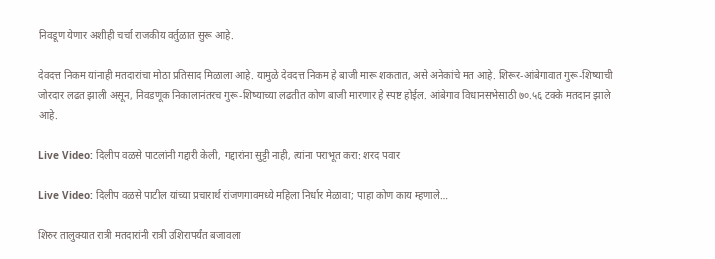निवडूण येणार अशीही चर्चा राजकीय वर्तुळात सुरू आहे.

देवदत्त निकम यांनाही मतदारांचा मोठा प्रतिसाद मिळाला आहे. यामुळे देवदत्त निकम हे बाजी मारू शकतात, असे अनेकांचे मत आहे. शिरूर-आंबेगावात गुरू-शिष्याची जोरदार लढत झाली असून, निवडणूक निकालानंतरच गुरू-शिष्याच्या लढतीत कोण बाजी मारणार हे स्पष्ट होईल. आंबेगाव विधानसभेसाठी ७०.५६ टक्के मतदान झाले आहे.

Live Video: दिलीप वळसे पाटलांनी गद्दारी केली, गद्दारांना सुट्टी नाही, त्यांना पराभूत करा: शरद पवार

Live Video: दिलीप वळसे पाटील यांच्या प्रचारार्थ रांजणगावमध्ये महिला निर्धार मेळावा; पाहा कोण काय म्हणाले…

शिरुर तालुक्यात रात्री मतदारांनी रात्री उशिरापर्यंत बजावला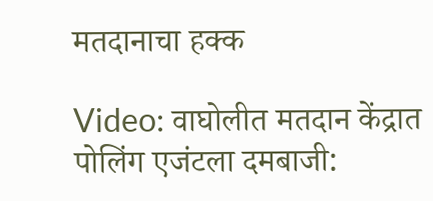मतदानाचा हक्क

Video: वाघोलीत मतदान केंद्रात पोलिंग एजंटला दमबाजी: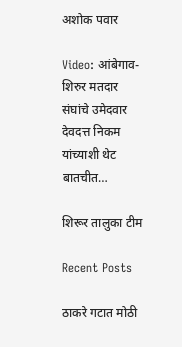अशोक पवार

Video: आंबेगाव-शिरुर मतदार संघांचे उमेदवार देवदत्त निकम यांच्याशी थेट बातचीत…

शिरूर तालुका टीम

Recent Posts

ठाकरे गटात मोठी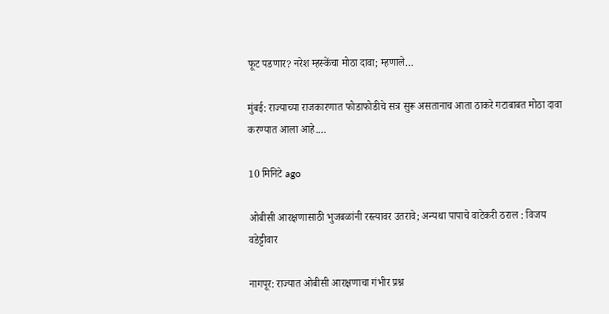फूट पडणार? नरेश म्हस्केंचा मोठा दावा; म्हणाले…

मुंबई: राज्याच्या राजकारणात फोडाफोडीचे सत्र सुरू असतानाच आता ठाकरे गटाबाबत मोठा दावा करण्यात आला आहे.…

10 मिनिटे ago

ओबीसी आरक्षणासाठी भुजबळांनी रस्त्यावर उतरावे; अन्यथा पापाचे वाटेकरी ठराल : विजय वडेट्टीवार

नागपूर: राज्यात ओबीसी आरक्षणाचा गंभीर प्रश्न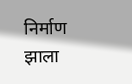निर्माण झाला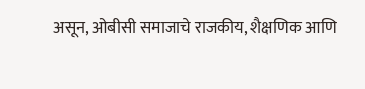असून, ओबीसी समाजाचे राजकीय, शैक्षणिक आणि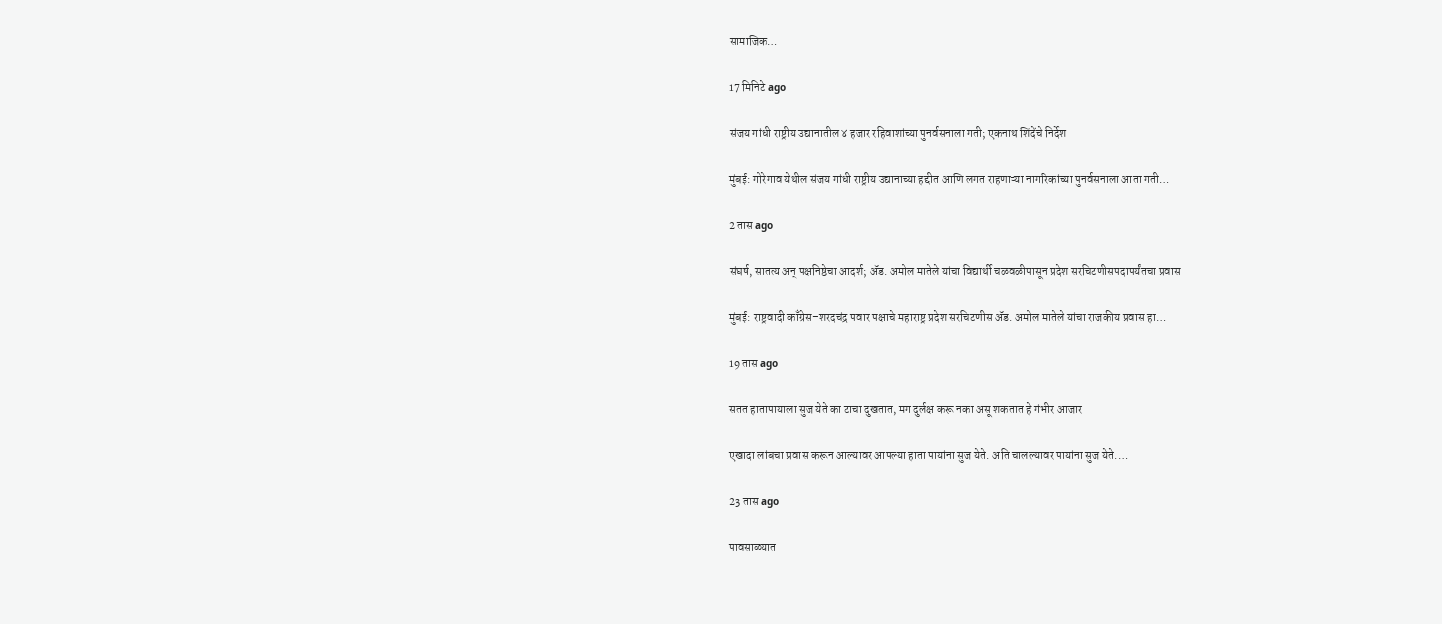सामाजिक…

17 मिनिटे ago

संजय गांधी राष्ट्रीय उद्यानातील ४ हजार रहिवाशांच्या पुनर्वसनाला गती; एकनाथ शिंदेंचे निर्देश

मुंबई: गोरेगाव येथील संजय गांधी राष्ट्रीय उद्यानाच्या हद्दीत आणि लगत राहणाऱ्या नागरिकांच्या पुनर्वसनाला आता गती…

2 तास ago

संघर्ष, सातत्य अन् पक्षनिष्ठेचा आदर्श; ॲड. अमोल मातेले यांचा विद्यार्थी चळवळीपासून प्रदेश सरचिटणीसपदापर्यंतचा प्रवास

मुंबई: राष्ट्रवादी काँग्रेस–शरदचंद्र पवार पक्षाचे महाराष्ट्र प्रदेश सरचिटणीस ॲड. अमोल मातेले यांचा राजकीय प्रवास हा…

19 तास ago

सतत हातापायाला सुज येते का टाचा दुखतात, मग दुर्लक्ष करू नका असू शकतात हे गंभीर आजार

एखादा लांबचा प्रवास करून आल्यावर आपल्या हाता पायांना सुज येते. अति चालल्यावर पायांना सुज येते.…

23 तास ago

पावसाळ्यात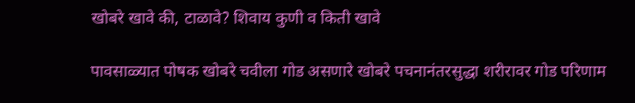खोबरे खावे की, टाळावे? शिवाय कुणी व किती खावे

पावसाळ्यात पोषक खोबरे चवीला गोड असणारे खोबरे पचनानंतरसुद्धा शरीरावर गोड परिणाम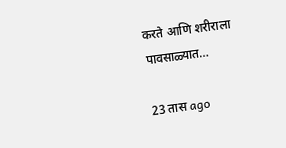करते आणि शरीराला पावसाळ्यात…

23 तास ago